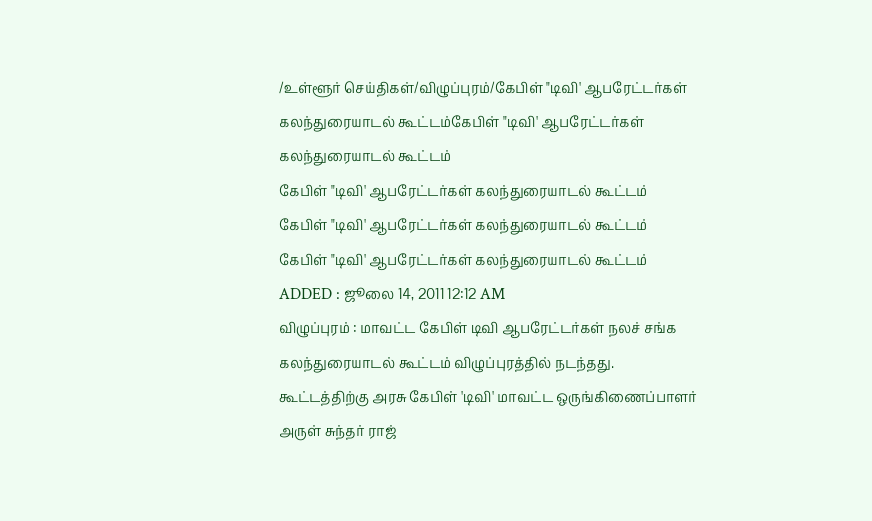/உள்ளூர் செய்திகள்/விழுப்புரம்/கேபிள் "டிவி' ஆபரேட்டர்கள் கலந்துரையாடல் கூட்டம்கேபிள் "டிவி' ஆபரேட்டர்கள் கலந்துரையாடல் கூட்டம்
கேபிள் "டிவி' ஆபரேட்டர்கள் கலந்துரையாடல் கூட்டம்
கேபிள் "டிவி' ஆபரேட்டர்கள் கலந்துரையாடல் கூட்டம்
கேபிள் "டிவி' ஆபரேட்டர்கள் கலந்துரையாடல் கூட்டம்
ADDED : ஜூலை 14, 2011 12:12 AM
விழுப்புரம் : மாவட்ட கேபிள் டிவி ஆபரேட்டர்கள் நலச் சங்க கலந்துரையாடல் கூட்டம் விழுப்புரத்தில் நடந்தது.
கூட்டத்திற்கு அரசு கேபிள் 'டிவி' மாவட்ட ஒருங்கிணைப்பாளர் அருள் சுந்தர் ராஜ்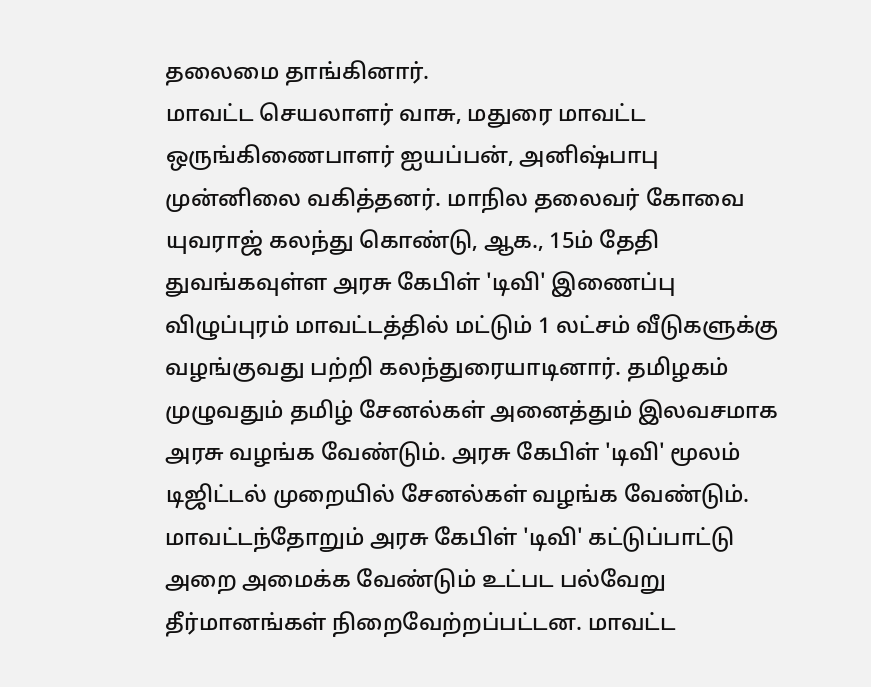தலைமை தாங்கினார்.
மாவட்ட செயலாளர் வாசு, மதுரை மாவட்ட ஒருங்கிணைபாளர் ஐயப்பன், அனிஷ்பாபு முன்னிலை வகித்தனர். மாநில தலைவர் கோவை யுவராஜ் கலந்து கொண்டு, ஆக., 15ம் தேதி துவங்கவுள்ள அரசு கேபிள் 'டிவி' இணைப்பு விழுப்புரம் மாவட்டத்தில் மட்டும் 1 லட்சம் வீடுகளுக்கு வழங்குவது பற்றி கலந்துரையாடினார். தமிழகம் முழுவதும் தமிழ் சேனல்கள் அனைத்தும் இலவசமாக அரசு வழங்க வேண்டும். அரசு கேபிள் 'டிவி' மூலம் டிஜிட்டல் முறையில் சேனல்கள் வழங்க வேண்டும். மாவட்டந்தோறும் அரசு கேபிள் 'டிவி' கட்டுப்பாட்டு அறை அமைக்க வேண்டும் உட்பட பல்வேறு தீர்மானங்கள் நிறைவேற்றப்பட்டன. மாவட்ட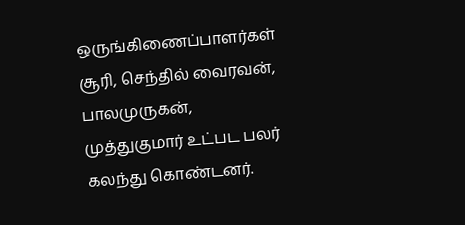ஒருங்கிணைப்பாளர்கள் சூரி, செந்தில் வைரவன், பாலமுருகன், முத்துகுமார் உட்பட பலர் கலந்து கொண்டனர்.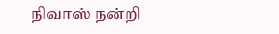நிவாஸ் நன்றி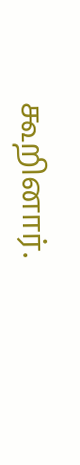கூறினார்.